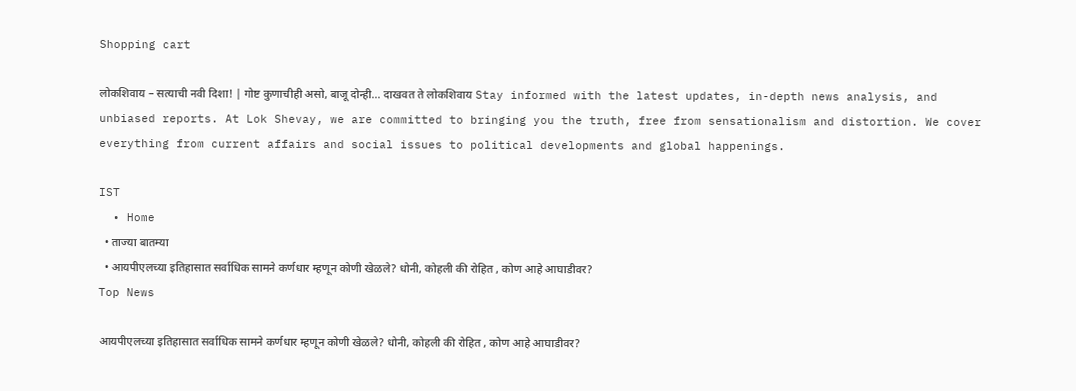Shopping cart

लोकशिवाय – सत्याची नवी दिशा! | गोष्ट कुणाचीही असो, बाजू दोन्ही... दाखवत ते लोकशिवाय Stay informed with the latest updates, in-depth news analysis, and unbiased reports. At Lok Shevay, we are committed to bringing you the truth, free from sensationalism and distortion. We cover everything from current affairs and social issues to political developments and global happenings.

IST
  • Home
  • ताज्या बातम्या
  • आयपीएलच्या इतिहासात सर्वाधिक सामने कर्णधार म्हणून कोणी खेळले? धोनी, कोहली की रोहित , कोण आहे आघाडीवर?
Top News

आयपीएलच्या इतिहासात सर्वाधिक सामने कर्णधार म्हणून कोणी खेळले? धोनी, कोहली की रोहित , कोण आहे आघाडीवर?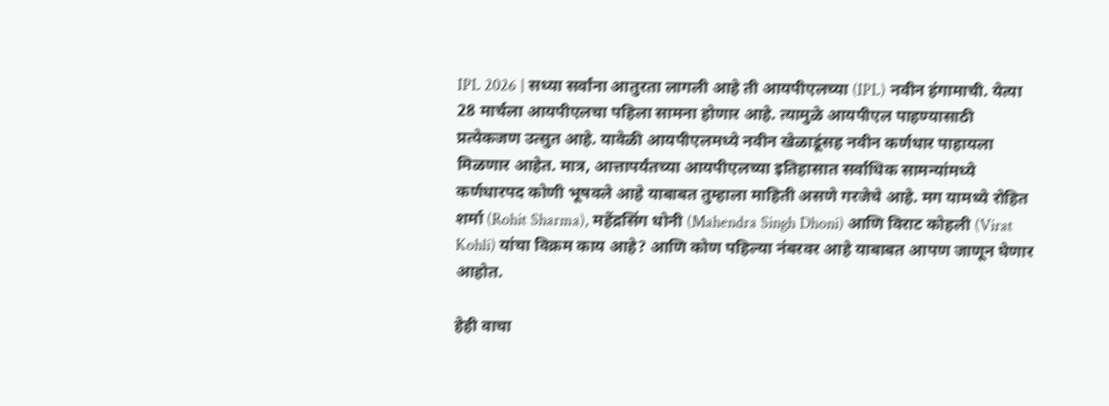IPL 2026 | सध्या सर्वांना आतुरता लागली आहे ती आयपीएलच्या (IPL) नवीन हंगामाची. येत्या 28 मार्चला आयपीएलचा पहिला सामना होणार आहे. त्यामुळे आयपीएल पाहण्यासाठी प्रत्येकजण उत्सुत आहे. यावेळी आयपीएलमध्ये नवीन खेळाडूंसह नवीन कर्णधार पाहायला मिळणार आहेत. मात्र, आत्तापर्यंतच्या आयपीएलच्या इतिहासात सर्वाधिक सामन्यांमध्ये कर्णधारपद कोणी भूषवले आहे याबाबत तुम्हाला माहिती असणे गरजेचे आहे. मग यामध्ये रोहित शर्मा (Rohit Sharma), महेंद्रसिंग धोनी (Mahendra Singh Dhoni) आणि विराट कोहली (Virat Kohli) यांचा विक्रम काय आहे? आणि कोण पहिल्या नंबरवर आहे याबाबत आपण जाणून घेणार आहोत.

हेही वाचा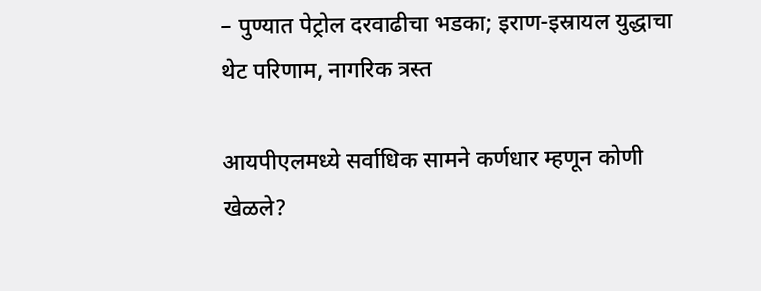– पुण्यात पेट्रोल दरवाढीचा भडका; इराण-इस्रायल युद्धाचा थेट परिणाम, नागरिक त्रस्त

आयपीएलमध्ये सर्वाधिक सामने कर्णधार म्हणून कोणी खेळले?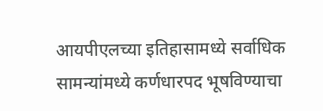आयपीएलच्या इतिहासामध्ये सर्वाधिक सामन्यांमध्ये कर्णधारपद भूषविण्याचा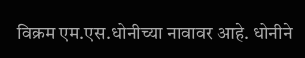विक्रम एम.एस.धोनीच्या नावावर आहे. धोनीने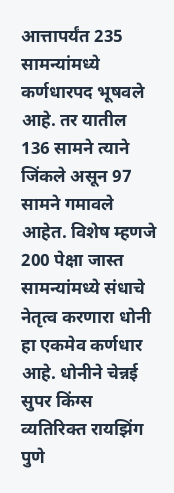आत्तापर्यंत 235 सामन्यांमध्ये कर्णधारपद भूषवले आहे. तर यातील 136 सामने त्याने जिंकले असून 97 सामने गमावले आहेत. विशेष म्हणजे 200 पेक्षा जास्त सामन्यांमध्ये संधाचे नेतृत्व करणारा धोनी हा एकमेव कर्णधार आहे. धोनीने चेन्नई सुपर किंग्स व्यतिरिक्त रायझिंग पुणे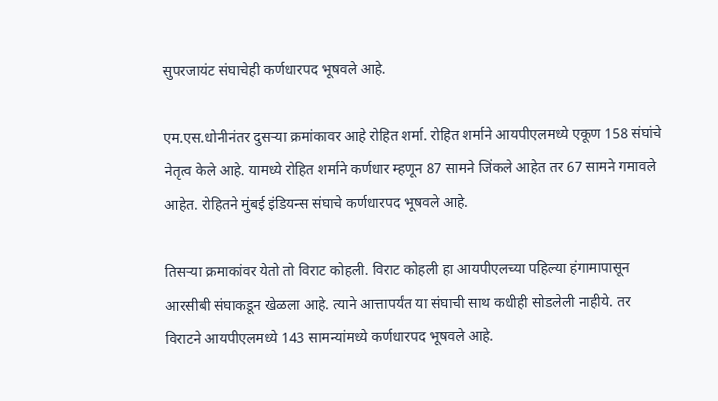सुपरजायंट संघाचेही कर्णधारपद भूषवले आहे.

एम.एस.धोनीनंतर दुसऱ्या क्रमांकावर आहे रोहित शर्मा. रोहित शर्माने आयपीएलमध्ये एकूण 158 संघांचे नेतृत्व केले आहे. यामध्ये रोहित शर्माने कर्णधार म्हणून 87 सामने जिंकले आहेत तर 67 सामने गमावले आहेत. रोहितने मुंबई इंडियन्स संघाचे कर्णधारपद भूषवले आहे.

तिसऱ्या क्रमाकांवर येतो तो विराट कोहली. विराट कोहली हा आयपीएलच्या पहिल्या हंगामापासून आरसीबी संघाकडून खेळला आहे. त्याने आत्तापर्यंत या संघाची साथ कधीही सोडलेली नाहीये. तर विराटने आयपीएलमध्ये 143 सामन्यांमध्ये कर्णधारपद भूषवले आहे.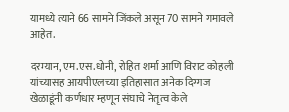यामध्ये त्याने 66 सामने जिंकले असून 70 सामने गमावले आहेत.

दरम्यान, एम.एस.धोनी, रोहित शर्मा आणि विराट कोहली यांच्यासह आयपीएलच्या इतिहासात अनेक दिग्गज खेळाडूंनी कर्णधार म्हणून संघाचे नेतृत्व केले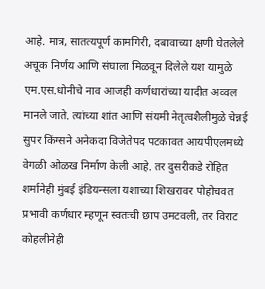आहे. मात्र, सातत्यपूर्ण कामगिरी, दबावाच्या क्षणी घेतलेले अचूक निर्णय आणि संघाला मिळवून दिलेले यश यामुळे एम.एस.धोनीचे नाव आजही कर्णधारांच्या यादीत अव्वल मानले जाते. त्यांच्या शांत आणि संयमी नेतृत्वशैलीमुळे चेन्नई सुपर किंग्सने अनेकदा विजेतेपद पटकावत आयपीएलमध्ये वेगळी ओळख निर्माण केली आहे. तर दुसरीकडे रोहित शर्मानेही मुंबई इंडियन्सला यशाच्या शिखरावर पोहोचवत प्रभावी कर्णधार म्हणून स्वतःची छाप उमटवली, तर विराट कोहलीनेही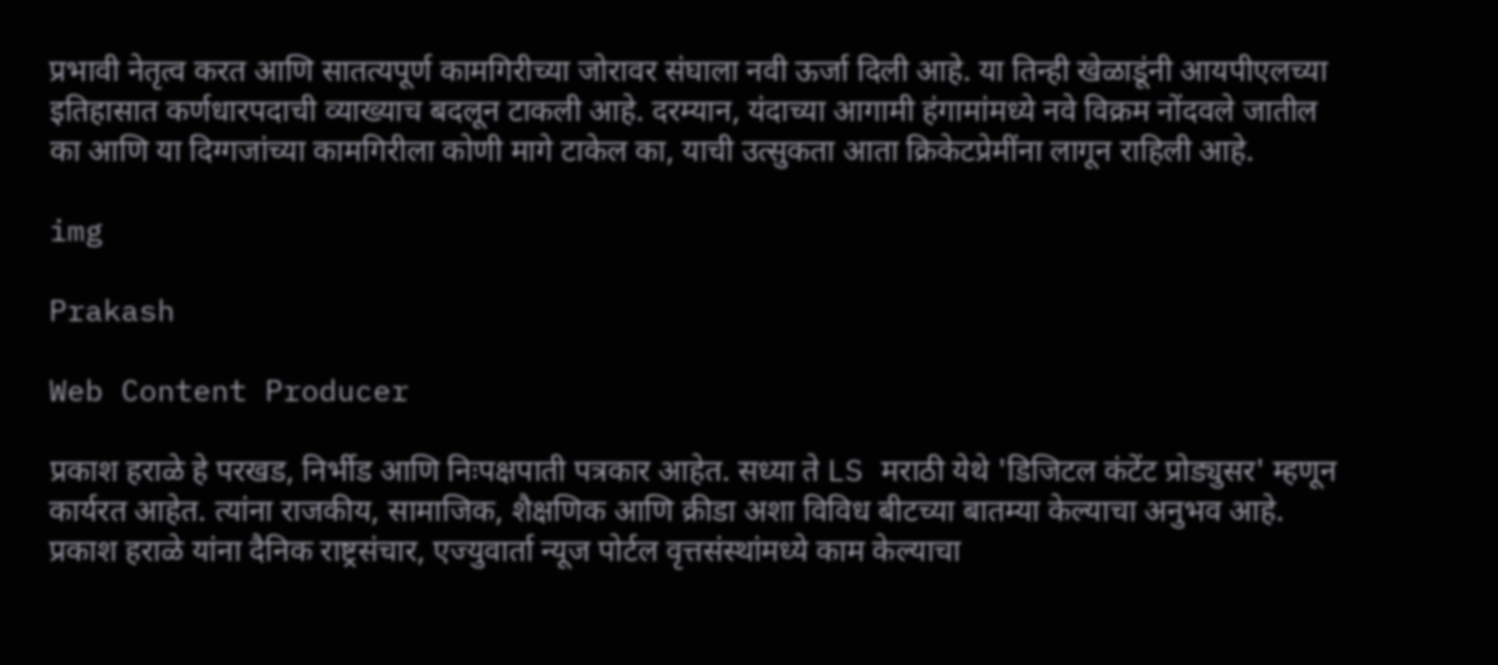प्रभावी नेतृत्व करत आणि सातत्यपूर्ण कामगिरीच्या जोरावर संघाला नवी ऊर्जा दिली आहे. या तिन्ही खेळाडूंनी आयपीएलच्या इतिहासात कर्णधारपदाची व्याख्याच बदलून टाकली आहे. दरम्यान, यंदाच्या आगामी हंगामांमध्ये नवे विक्रम नोंदवले जातील का आणि या दिग्गजांच्या कामगिरीला कोणी मागे टाकेल का, याची उत्सुकता आता क्रिकेटप्रेमींना लागून राहिली आहे.

img

Prakash

Web Content Producer

प्रकाश हराळे हे परखड, निर्भीड आणि निःपक्षपाती पत्रकार आहेत. सध्या ते LS मराठी येथे 'डिजिटल कंटेंट प्रोड्युसर' म्हणून कार्यरत आहेत. त्यांना राजकीय, सामाजिक, शैक्षणिक आणि क्रीडा अशा विविध बीटच्या बातम्या केल्याचा अनुभव आहे. प्रकाश हराळे यांना दैनिक राष्ट्रसंचार, एज्युवार्ता न्यूज पोर्टल वृत्तसंस्थांमध्ये काम केल्याचा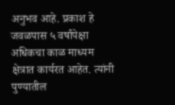अनुभव आहे. प्रकाश हे जवळपास ५ वर्षांपेक्षा अधिकचा काळ माध्यम क्षेत्रात कार्यरत आहेत. त्यांनी पुण्यातील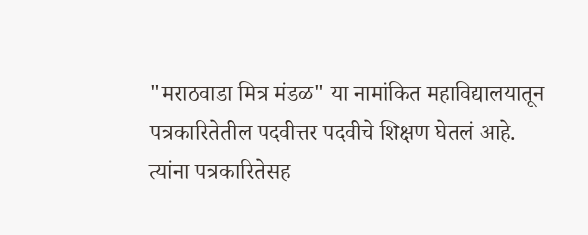"मराठवाडा मित्र मंडळ" या नामांकित महाविद्यालयातून पत्रकारितेतील पदवीत्तर पदवीचे शिक्षण घेतलं आहे. त्यांना पत्रकारितेसह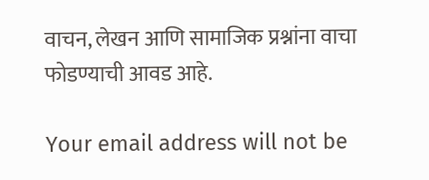वाचन, लेखन आणि सामाजिक प्रश्नांना वाचा फोडण्याची आवड आहे.

Your email address will not be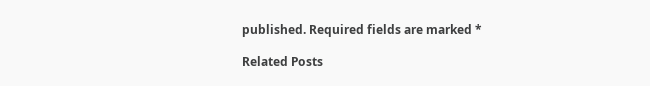published. Required fields are marked *

Related Posts